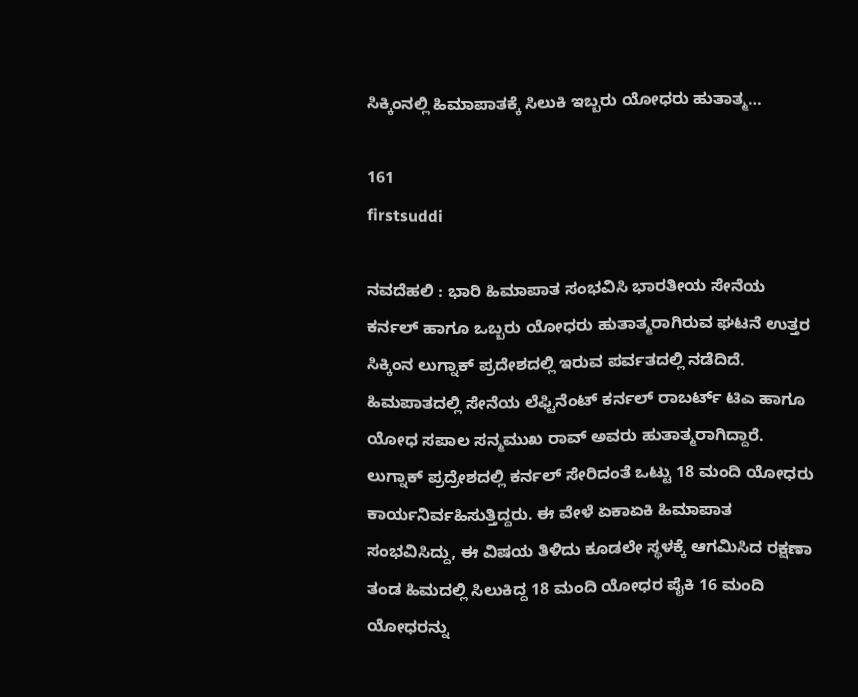ಸಿಕ್ಕಿಂನಲ್ಲಿ ಹಿಮಾಪಾತಕ್ಕೆ ಸಿಲುಕಿ ಇಬ್ಬರು ಯೋಧರು ಹುತಾತ್ಮ…

161
firstsuddi

ನವದೆಹಲಿ : ಭಾರಿ ಹಿಮಾಪಾತ ಸಂಭವಿಸಿ ಭಾರತೀಯ ಸೇನೆಯ ಕರ್ನಲ್ ಹಾಗೂ ಒಬ್ಬರು ಯೋಧರು ಹುತಾತ್ಮರಾಗಿರುವ ಘಟನೆ ಉತ್ತರ ಸಿಕ್ಕಿಂನ ಲುಗ್ನಾಕ್ ಪ್ರದೇಶದಲ್ಲಿ ಇರುವ ಪರ್ವತದಲ್ಲಿ ನಡೆದಿದೆ. ಹಿಮಪಾತದಲ್ಲಿ ಸೇನೆಯ ಲೆಫ್ಟಿನೆಂಟ್ ಕರ್ನಲ್ ರಾಬರ್ಟ್ ಟಿಎ ಹಾಗೂ ಯೋಧ ಸಪಾಲ ಸನ್ಮಮುಖ ರಾವ್ ಅವರು ಹುತಾತ್ಮರಾಗಿದ್ದಾರೆ. ಲುಗ್ನಾಕ್ ಪ್ರದ್ರೇಶದಲ್ಲಿ ಕರ್ನಲ್ ಸೇರಿದಂತೆ ಒಟ್ಟು 18 ಮಂದಿ ಯೋಧರು ಕಾರ್ಯನಿರ್ವಹಿಸುತ್ತಿದ್ದರು. ಈ ವೇಳೆ ಏಕಾಏಕಿ ಹಿಮಾಪಾತ ಸಂಭವಿಸಿದ್ದು, ಈ ವಿಷಯ ತಿಳಿದು ಕೂಡಲೇ ಸ್ಥಳಕ್ಕೆ ಆಗಮಿಸಿದ ರಕ್ಷಣಾ ತಂಡ ಹಿಮದಲ್ಲಿ ಸಿಲುಕಿದ್ದ 18 ಮಂದಿ ಯೋಧರ ಪೈಕಿ 16 ಮಂದಿ ಯೋಧರನ್ನು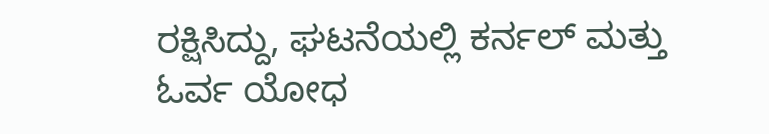ರಕ್ಷಿಸಿದ್ದು, ಘಟನೆಯಲ್ಲಿ ಕರ್ನಲ್ ಮತ್ತು ಓರ್ವ ಯೋಧ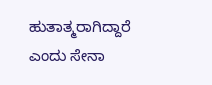ಹುತಾತ್ಮರಾಗಿದ್ದಾರೆ ಎಂದು ಸೇನಾ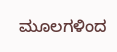ಮೂಲಗಳಿಂದ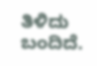ತಿಳಿದು ಬಂದಿದೆ.